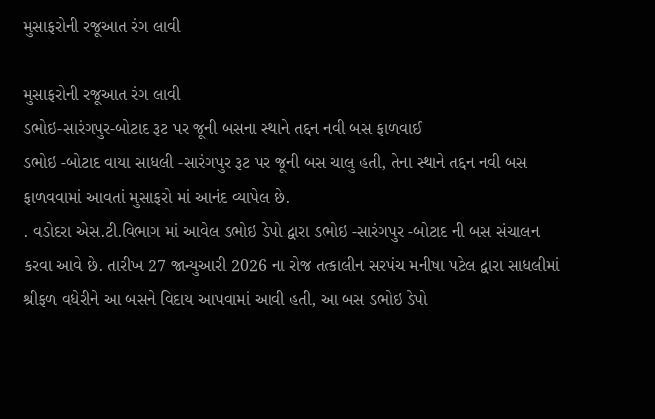મુસાફરોની રજૂઆત રંગ લાવી

મુસાફરોની રજૂઆત રંગ લાવી
ડભોઇ-સારંગપુર-બોટાદ રૂટ પર જૂની બસના સ્થાને તદ્દન નવી બસ ફાળવાઈ
ડભોઇ -બોટાદ વાયા સાધલી -સારંગપુર રૂટ પર જૂની બસ ચાલુ હતી, તેના સ્થાને તદ્દન નવી બસ ફાળવવામાં આવતાં મુસાફરો માં આનંદ વ્યાપેલ છે.
. વડોદરા એસ.ટી.વિભાગ માં આવેલ ડભોઇ ડેપો દ્વારા ડભોઇ -સારંગપુર -બોટાદ ની બસ સંચાલન કરવા આવે છે. તારીખ 27 જાન્યુઆરી 2026 ના રોજ તત્કાલીન સરપંચ મનીષા પટેલ દ્વારા સાધલીમાં શ્રીફળ વધેરીને આ બસને વિદાય આપવામાં આવી હતી, આ બસ ડભોઇ ડેપો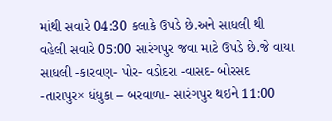માંથી સવારે 04:30 કલાકે ઉપડે છે.અને સાધલી થી વહેલી સવારે 05:00 સારંગપુર જવા માટે ઉપડે છે.જે વાયા સાધલી -કારવણ- પોર- વડોદરા -વાસદ- બોરસદ -તારાપુર× ધંધુકા – બરવાળા- સારંગપુર થઇને 11:00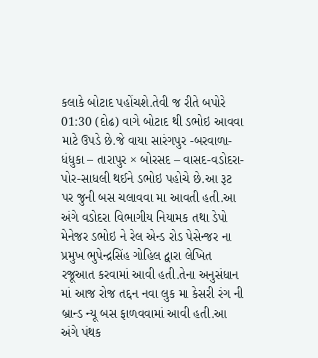કલાકે બોટાદ પહોંચશે.તેવી જ રીતે બપોરે 01:30 (દોઢ) વાગે બોટાદ થી ડભોઇ આવવા માટે ઉપડે છે.જે વાયા સારંગપુર -બરવાળા-ધંધુકા – તારાપુર × બોરસદ – વાસદ-વડોદરા-પોર-સાધલી થઈને ડભોઇ પહોચે છે.આ રૂટ પર જુની બસ ચલાવવા મા આવતી હતી.આ અંગે વડોદરા વિભાગીય નિયામક તથા ડેપો મેનેજર ડભોઇ ને રેલ એન્ડ રોડ પેસેન્જર ના પ્રમુખ ભુપેન્દ્રસિંહ ગોહિલ દ્વારા લેખિત રજૂઆત કરવામાં આવી હતી.તેના અનુસંધાન માં આજ રોજ તદ્દન નવા લુક મા કેસરી રંગ ની બ્રાન્ડ ન્યૂ બસ ફાળવવામાં આવી હતી.આ અંગે પંથક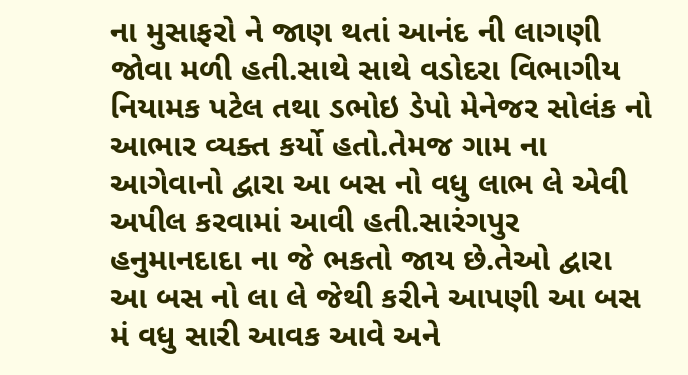ના મુસાફરો ને જાણ થતાં આનંદ ની લાગણી જોવા મળી હતી.સાથે સાથે વડોદરા વિભાગીય નિયામક પટેલ તથા ડભોઇ ડેપો મેનેજર સોલંક નો આભાર વ્યક્ત કર્યો હતો.તેમજ ગામ ના આગેવાનો દ્વારા આ બસ નો વધુ લાભ લે એવી અપીલ કરવામાં આવી હતી.સારંગપુર હનુમાનદાદા ના જે ભકતો જાય છે.તેઓ દ્વારા આ બસ નો લા લે જેથી કરીને આપણી આ બસ મં વધુ સારી આવક આવે અને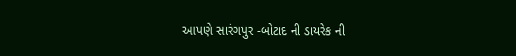આપણે સારંગપુર -બોટાદ ની ડાયરેક ની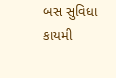બસ સુવિધા કાયમી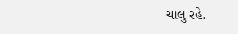ચાલુ રહે.